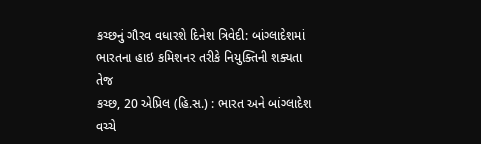કચ્છનું ગૌરવ વધારશે દિનેશ ત્રિવેદી: બાંગ્લાદેશમાં ભારતના હાઇ કમિશનર તરીકે નિયુક્તિની શક્યતા તેજ
કચ્છ, 20 એપ્રિલ (હિ.સ.) : ભારત અને બાંગ્લાદેશ વચ્ચે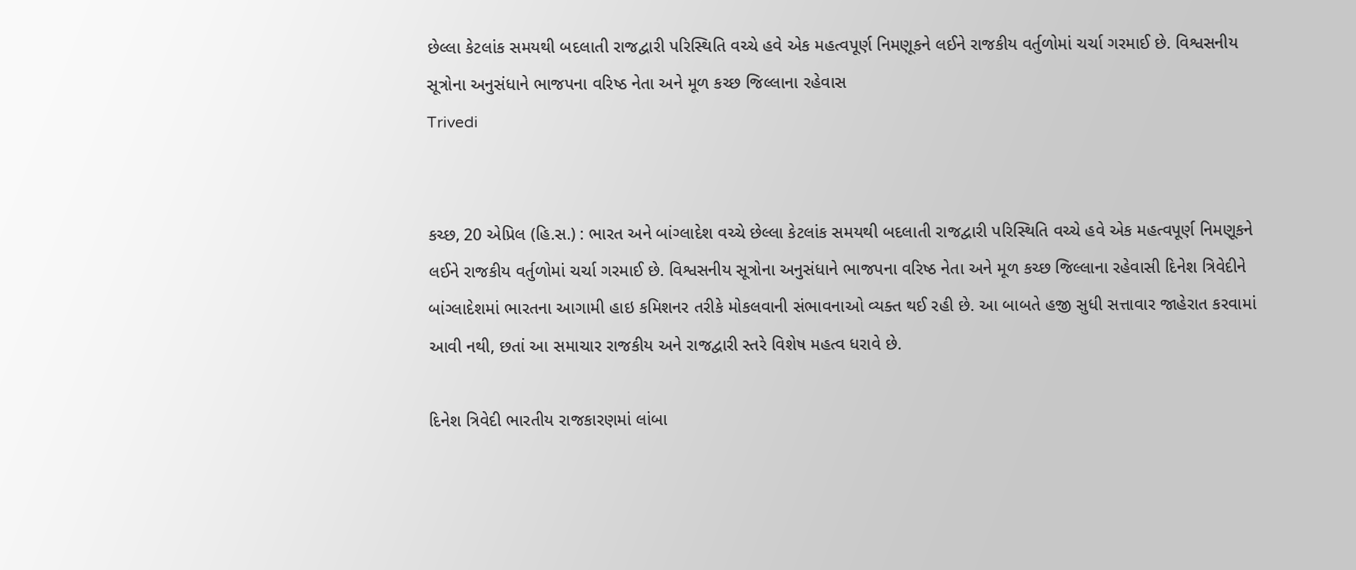છેલ્લા કેટલાંક સમયથી બદલાતી રાજદ્વારી પરિસ્થિતિ વચ્ચે હવે એક મહત્વપૂર્ણ નિમણૂકને લઈને રાજકીય વર્તુળોમાં ચર્ચા ગરમાઈ છે. વિશ્વસનીય સૂત્રોના અનુસંધાને ભાજપના વરિષ્ઠ નેતા અને મૂળ કચ્છ જિલ્લાના રહેવાસ
Trivedi


કચ્છ, 20 એપ્રિલ (હિ.સ.) : ભારત અને બાંગ્લાદેશ વચ્ચે છેલ્લા કેટલાંક સમયથી બદલાતી રાજદ્વારી પરિસ્થિતિ વચ્ચે હવે એક મહત્વપૂર્ણ નિમણૂકને લઈને રાજકીય વર્તુળોમાં ચર્ચા ગરમાઈ છે. વિશ્વસનીય સૂત્રોના અનુસંધાને ભાજપના વરિષ્ઠ નેતા અને મૂળ કચ્છ જિલ્લાના રહેવાસી દિનેશ ત્રિવેદીને બાંગ્લાદેશમાં ભારતના આગામી હાઇ કમિશનર તરીકે મોકલવાની સંભાવનાઓ વ્યક્ત થઈ રહી છે. આ બાબતે હજી સુધી સત્તાવાર જાહેરાત કરવામાં આવી નથી, છતાં આ સમાચાર રાજકીય અને રાજદ્વારી સ્તરે વિશેષ મહત્વ ધરાવે છે.

દિનેશ ત્રિવેદી ભારતીય રાજકારણમાં લાંબા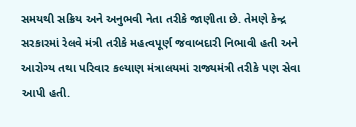સમયથી સક્રિય અને અનુભવી નેતા તરીકે જાણીતા છે. તેમણે કેન્દ્ર સરકારમાં રેલવે મંત્રી તરીકે મહત્વપૂર્ણ જવાબદારી નિભાવી હતી અને આરોગ્ય તથા પરિવાર કલ્યાણ મંત્રાલયમાં રાજ્યમંત્રી તરીકે પણ સેવા આપી હતી.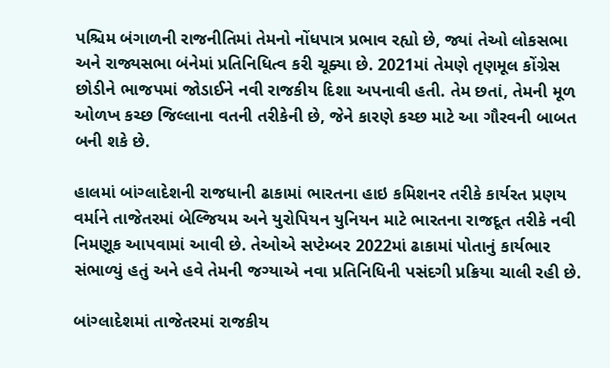પશ્ચિમ બંગાળની રાજનીતિમાં તેમનો નોંધપાત્ર પ્રભાવ રહ્યો છે, જ્યાં તેઓ લોકસભા અને રાજ્યસભા બંનેમાં પ્રતિનિધિત્વ કરી ચૂક્યા છે. 2021માં તેમણે તૃણમૂલ કોંગ્રેસ છોડીને ભાજપમાં જોડાઈને નવી રાજકીય દિશા અપનાવી હતી. તેમ છતાં, તેમની મૂળ ઓળખ કચ્છ જિલ્લાના વતની તરીકેની છે, જેને કારણે કચ્છ માટે આ ગૌરવની બાબત બની શકે છે.

હાલમાં બાંગ્લાદેશની રાજધાની ઢાકામાં ભારતના હાઇ કમિશનર તરીકે કાર્યરત પ્રણય વર્માને તાજેતરમાં બેલ્જિયમ અને યુરોપિયન યુનિયન માટે ભારતના રાજદૂત તરીકે નવી નિમણૂક આપવામાં આવી છે. તેઓએ સપ્ટેમ્બર 2022માં ઢાકામાં પોતાનું કાર્યભાર સંભાળ્યું હતું અને હવે તેમની જગ્યાએ નવા પ્રતિનિધિની પસંદગી પ્રક્રિયા ચાલી રહી છે.

બાંગ્લાદેશમાં તાજેતરમાં રાજકીય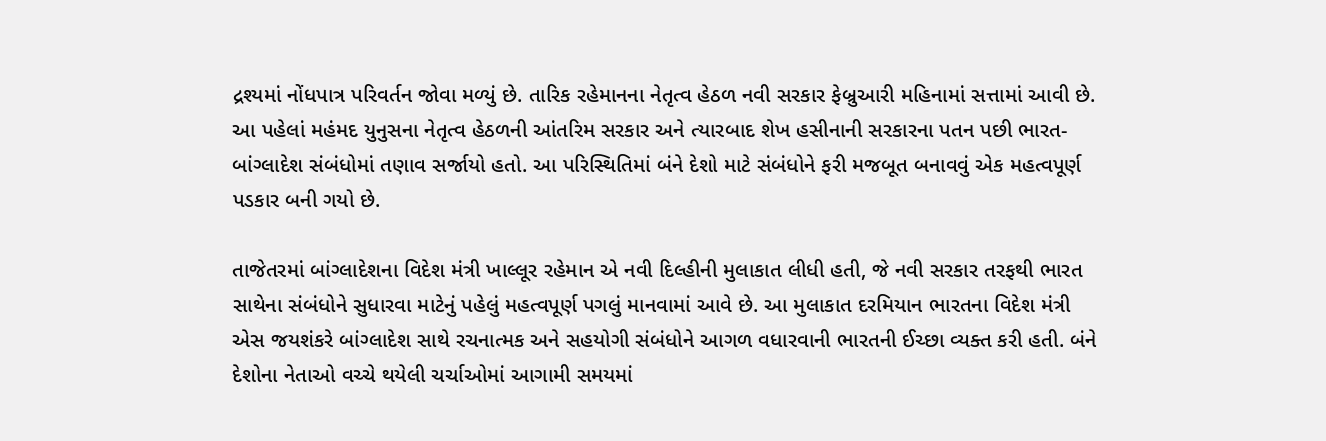દ્રશ્યમાં નોંધપાત્ર પરિવર્તન જોવા મળ્યું છે. તારિક રહેમાનના નેતૃત્વ હેઠળ નવી સરકાર ફેબ્રુઆરી મહિનામાં સત્તામાં આવી છે. આ પહેલાં મહંમદ યુનુસના નેતૃત્વ હેઠળની આંતરિમ સરકાર અને ત્યારબાદ શેખ હસીનાની સરકારના પતન પછી ભારત-બાંગ્લાદેશ સંબંધોમાં તણાવ સર્જાયો હતો. આ પરિસ્થિતિમાં બંને દેશો માટે સંબંધોને ફરી મજબૂત બનાવવું એક મહત્વપૂર્ણ પડકાર બની ગયો છે.

તાજેતરમાં બાંગ્લાદેશના વિદેશ મંત્રી ખાલ્લૂર રહેમાન એ નવી દિલ્હીની મુલાકાત લીધી હતી, જે નવી સરકાર તરફથી ભારત સાથેના સંબંધોને સુધારવા માટેનું પહેલું મહત્વપૂર્ણ પગલું માનવામાં આવે છે. આ મુલાકાત દરમિયાન ભારતના વિદેશ મંત્રી એસ જયશંકરે બાંગ્લાદેશ સાથે રચનાત્મક અને સહયોગી સંબંધોને આગળ વધારવાની ભારતની ઈચ્છા વ્યક્ત કરી હતી. બંને દેશોના નેતાઓ વચ્ચે થયેલી ચર્ચાઓમાં આગામી સમયમાં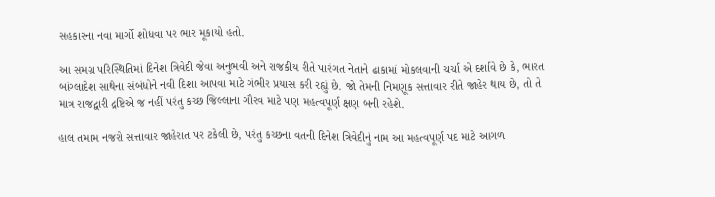સહકારના નવા માર્ગો શોધવા પર ભાર મૂકાયો હતો.

આ સમગ્ર પરિસ્થિતિમાં દિનેશ ત્રિવેદી જેવા અનુભવી અને રાજકીય રીતે પારંગત નેતાને ઢાકામાં મોકલવાની ચર્ચા એ દર્શાવે છે કે, ભારત બાંગ્લાદેશ સાથેના સંબંધોને નવી દિશા આપવા માટે ગંભીર પ્રયાસ કરી રહ્યું છે. જો તેમની નિમણૂક સત્તાવાર રીતે જાહેર થાય છે, તો તે માત્ર રાજદ્વારી દ્રષ્ટિએ જ નહીં પરંતુ કચ્છ જિલ્લાના ગૌરવ માટે પણ મહત્વપૂર્ણ ક્ષણ બની રહેશે.

હાલ તમામ નજરો સત્તાવાર જાહેરાત પર ટકેલી છે, પરંતુ કચ્છના વતની દિનેશ ત્રિવેદીનું નામ આ મહત્વપૂર્ણ પદ માટે આગળ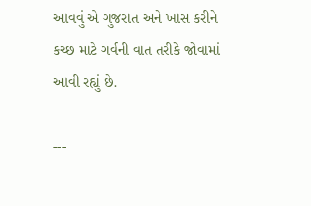આવવું એ ગુજરાત અને ખાસ કરીને કચ્છ માટે ગર્વની વાત તરીકે જોવામાં આવી રહ્યું છે.

---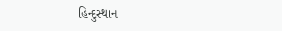હિન્દુસ્થાન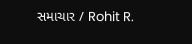સમાચાર / Rohit R.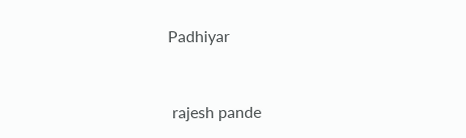Padhiyar


 rajesh pande